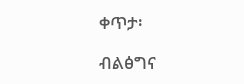ቀጥታ፡

ብልፅግና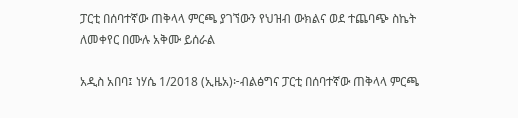ፓርቲ በሰባተኛው ጠቅላላ ምርጫ ያገኘውን የህዝብ ውክልና ወደ ተጨባጭ ስኬት ለመቀየር በሙሉ አቅሙ ይሰራል

አዲስ አበባ፤ ነሃሴ 1/2018 (ኢዜአ)፦ብልፅግና ፓርቲ በሰባተኛው ጠቅላላ ምርጫ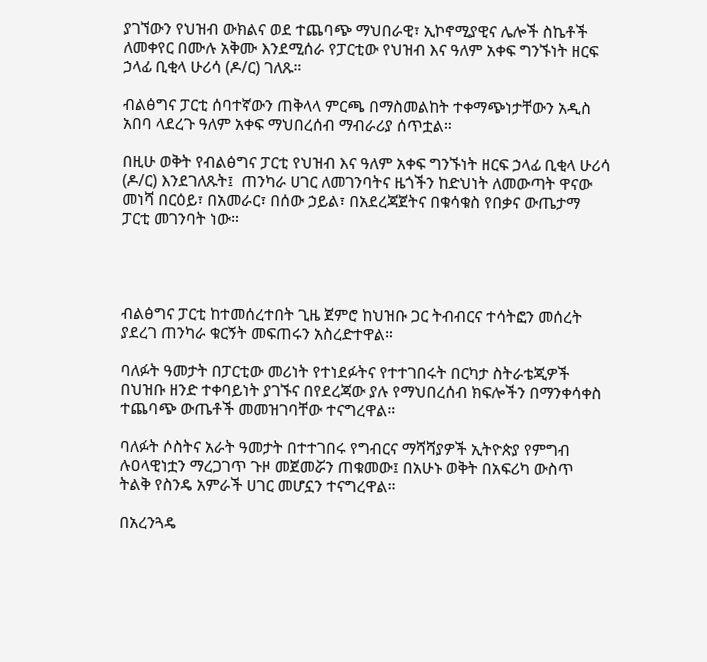ያገኘውን የህዝብ ውክልና ወደ ተጨባጭ ማህበራዊ፣ ኢኮኖሚያዊና ሌሎች ስኬቶች ለመቀየር በሙሉ አቅሙ እንደሚሰራ የፓርቲው የህዝብ እና ዓለም አቀፍ ግንኙነት ዘርፍ ኃላፊ ቢቂላ ሁሪሳ (ዶ/ር) ገለጹ።

ብልፅግና ፓርቲ ሰባተኛውን ጠቅላላ ምርጫ በማስመልከት ተቀማጭነታቸውን አዲስ አበባ ላደረጉ ዓለም አቀፍ ማህበረሰብ ማብራሪያ ሰጥቷል።

በዚሁ ወቅት የብልፅግና ፓርቲ የህዝብ እና ዓለም አቀፍ ግንኙነት ዘርፍ ኃላፊ ቢቂላ ሁሪሳ (ዶ/ር) እንደገለጹት፤  ጠንካራ ሀገር ለመገንባትና ዜጎችን ከድህነት ለመውጣት ዋናው መነሻ በርዕይ፣ በአመራር፣ በሰው ኃይል፣ በአደረጃጀትና በቁሳቁስ የበቃና ውጤታማ ፓርቲ መገንባት ነው።




ብልፅግና ፓርቲ ከተመሰረተበት ጊዜ ጀምሮ ከህዝቡ ጋር ትብብርና ተሳትፎን መሰረት ያደረገ ጠንካራ ቁርኝት መፍጠሩን አስረድተዋል።

ባለፉት ዓመታት በፓርቲው መሪነት የተነደፉትና የተተገበሩት በርካታ ስትራቴጂዎች በህዝቡ ዘንድ ተቀባይነት ያገኙና በየደረጃው ያሉ የማህበረሰብ ክፍሎችን በማንቀሳቀስ ተጨባጭ ውጤቶች መመዝገባቸው ተናግረዋል።

ባለፉት ሶስትና አራት ዓመታት በተተገበሩ የግብርና ማሻሻያዎች ኢትዮጵያ የምግብ ሉዐላዊነቷን ማረጋገጥ ጉዞ መጀመሯን ጠቁመው፤ በአሁኑ ወቅት በአፍሪካ ውስጥ ትልቅ የስንዴ አምራች ሀገር መሆኗን ተናግረዋል።

በአረንጓዴ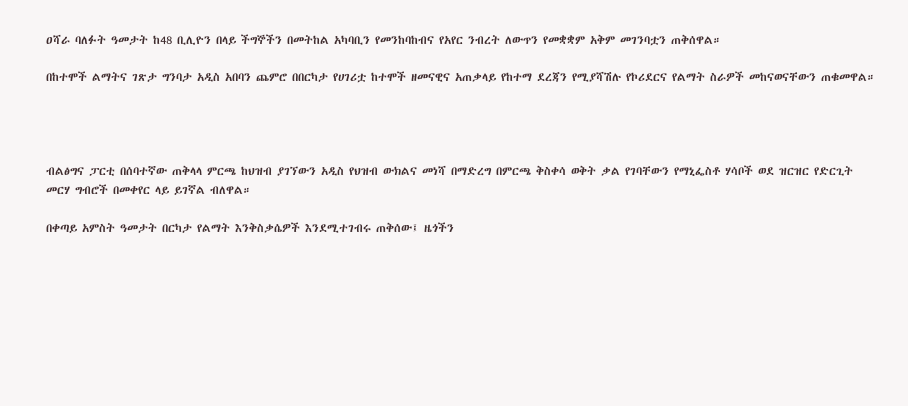ዐሻራ ባለፉት ዓመታት ከ48 ቢሊዮን በላይ ችግኞችን በመትከል አካባቢን የመንከባከብና የአየር ንብረት ለውጥን የመቋቋም አቅም መገንባቷን ጠቅሰዋል።

በከተሞች ልማትና ገጽታ ግንባታ አዲስ አበባን ጨምሮ በበርካታ የሀገሪቷ ከተሞች ዘመናዊና አጠቃላይ የከተማ ደረጃን የሚያሻሽሉ የኮሪደርና የልማት ስራዎች መከናወናቸውን ጠቁመዋል።




ብልፅግና ፓርቲ በሰባተኛው ጠቅላላ ምርጫ ከህዝብ ያገኘውን አዲስ የህዝብ ውክልና መነሻ በማድረግ በምርጫ ቅስቀሳ ወቅት ቃል የገባቸውን የማኒፌስቶ ሃሳቦች ወደ ዝርዝር የድርጊት መርሃ ግብሮች በመቀየር ላይ ይገኛል ብለዋል።

በቀጣይ አምስት ዓመታት በርካታ የልማት እንቅስቃሴዎች እንደሚተገብሩ ጠቅሰው፤ ዜጎችን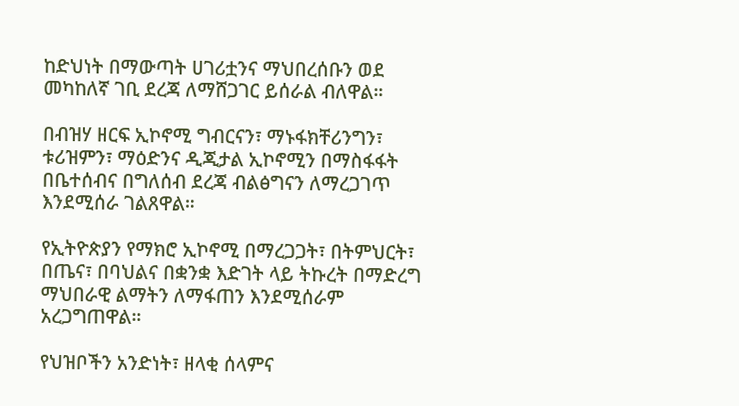ከድህነት በማውጣት ሀገሪቷንና ማህበረሰቡን ወደ መካከለኛ ገቢ ደረጃ ለማሸጋገር ይሰራል ብለዋል።

በብዝሃ ዘርፍ ኢኮኖሚ ግብርናን፣ ማኑፋክቸሪንግን፣ ቱሪዝምን፣ ማዕድንና ዲጂታል ኢኮኖሚን በማስፋፋት በቤተሰብና በግለሰብ ደረጃ ብልፅግናን ለማረጋገጥ እንደሚሰራ ገልጸዋል።

የኢትዮጵያን የማክሮ ኢኮኖሚ በማረጋጋት፣ በትምህርት፣ በጤና፣ በባህልና በቋንቋ እድገት ላይ ትኩረት በማድረግ ማህበራዊ ልማትን ለማፋጠን እንደሚሰራም አረጋግጠዋል።

የህዝቦችን አንድነት፣ ዘላቂ ሰላምና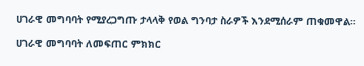ሀገራዊ መግባባት የሚያረጋግጡ ታላላቅ የወል ግንባታ ስራዎች እንደሚሰራም ጠቁመዋል።

ሀገራዊ መግባባት ለመፍጠር ምክክር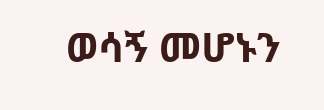ወሳኝ መሆኑን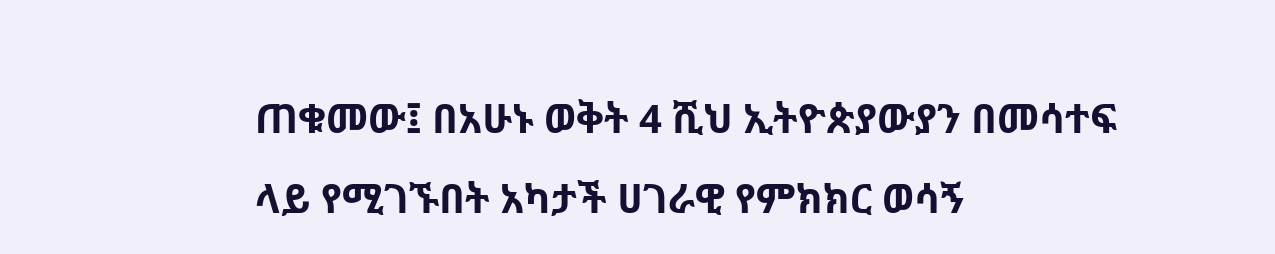ጠቁመው፤ በአሁኑ ወቅት 4 ሺህ ኢትዮጵያውያን በመሳተፍ ላይ የሚገኙበት አካታች ሀገራዊ የምክክር ወሳኝ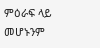ምዕራፍ ላይ መሆኑንም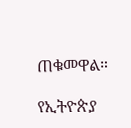ጠቁመዋል።

የኢትዮጵያ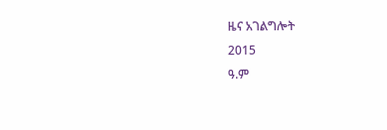ዜና አገልግሎት
2015
ዓ.ም